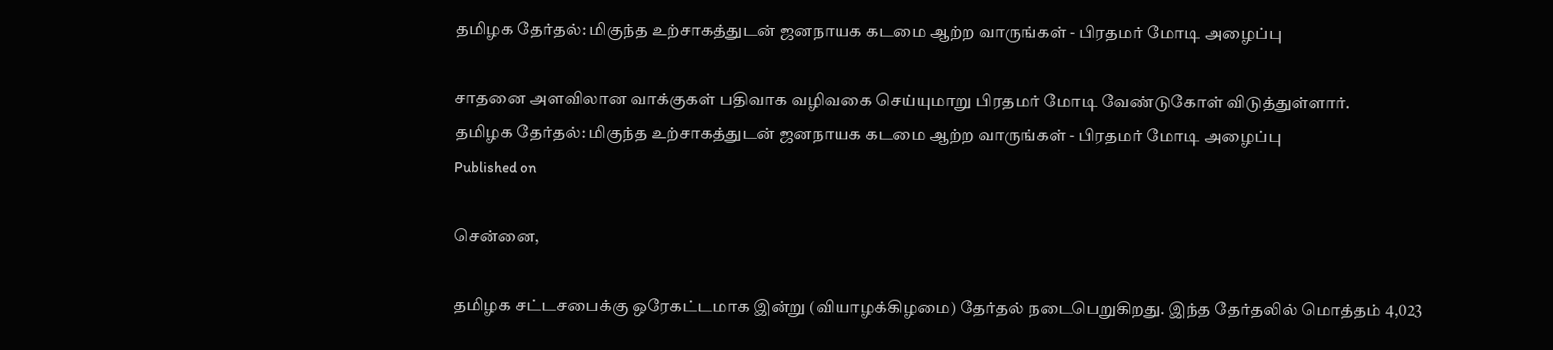தமிழக தேர்தல்: மிகுந்த உற்சாகத்துடன் ஜனநாயக கடமை ஆற்ற வாருங்கள் - பிரதமர் மோடி அழைப்பு

சாதனை அளவிலான வாக்குகள் பதிவாக வழிவகை செய்யுமாறு பிரதமர் மோடி வேண்டுகோள் விடுத்துள்ளார்.
தமிழக தேர்தல்: மிகுந்த உற்சாகத்துடன் ஜனநாயக கடமை ஆற்ற வாருங்கள் - பிரதமர் மோடி அழைப்பு
Published on

சென்னை,

தமிழக சட்டசபைக்கு ஒரேகட்டமாக இன்று (வியாழக்கிழமை) தேர்தல் நடைபெறுகிறது. இந்த தேர்தலில் மொத்தம் 4,023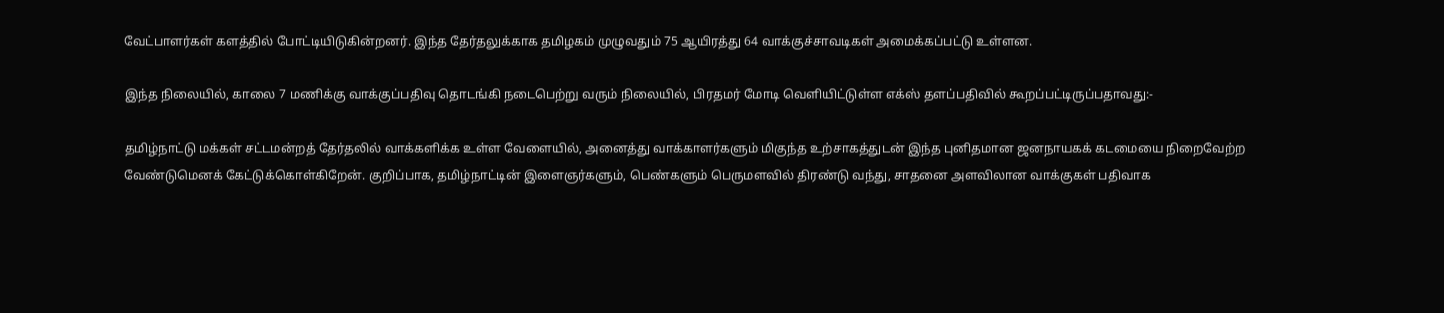வேட்பாளர்கள் களத்தில் போட்டியிடுகின்றனர். இந்த தேர்தலுக்காக தமிழகம் முழுவதும் 75 ஆயிரத்து 64 வாக்குச்சாவடிகள் அமைக்கப்பட்டு உள்ளன.

இந்த நிலையில், காலை 7 மணிக்கு வாக்குப்பதிவு தொடங்கி நடைபெற்று வரும் நிலையில், பிரதமர் மோடி வெளியிட்டுள்ள எக்ஸ் தளப்பதிவில் கூறப்பட்டிருப்பதாவது:-

தமிழ்நாட்டு மக்கள் சட்டமன்றத் தேர்தலில் வாக்களிக்க உள்ள வேளையில், அனைத்து வாக்காளர்களும் மிகுந்த உற்சாகத்துடன் இந்த புனிதமான ஜனநாயகக் கடமையை நிறைவேற்ற வேண்டுமெனக் கேட்டுக்கொள்கிறேன். குறிப்பாக, தமிழ்நாட்டின் இளைஞர்களும், பெண்களும் பெருமளவில் திரண்டு வந்து, சாதனை அளவிலான வாக்குகள் பதிவாக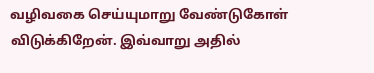வழிவகை செய்யுமாறு வேண்டுகோள் விடுக்கிறேன். இவ்வாறு அதில்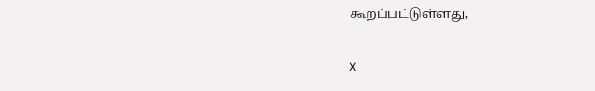கூறப்பட்டுள்ளது,

X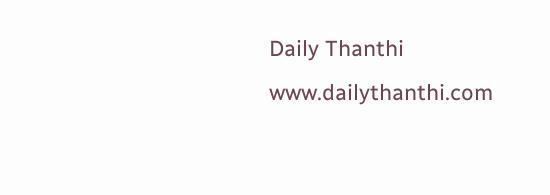Daily Thanthi
www.dailythanthi.com